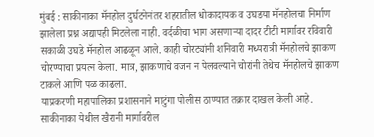मुंबई : साकीनाका मॅनहोल दुर्घटनेनंतर शहरातील धोकादायक व उघडया मॅनहोलचा निर्माण झालेला प्रश्न अद्यापही मिटलेला नाही. वर्दळीचा भाग असणाऱ्या दादर टीटी मार्गावर रविवारी सकाळी उघडे मॅनहोल आढळून आले. काही चोरट्यांनी शनिवारी मध्यरात्री मॅनहोलचे झाकण चोरण्याचा प्रयत्न केला. मात्र, झाकणाचे वजन न पेलवल्याने चोरांनी तेथेच मॅनहोलचे झाकण टाकले आणि पळ काढला.
याप्रकरणी महापालिका प्रशासनाने माटुंगा पोलीस ठाण्यात तक्रार दाखल केली आहे. साकीनाका येथील खैरानी मार्गावरील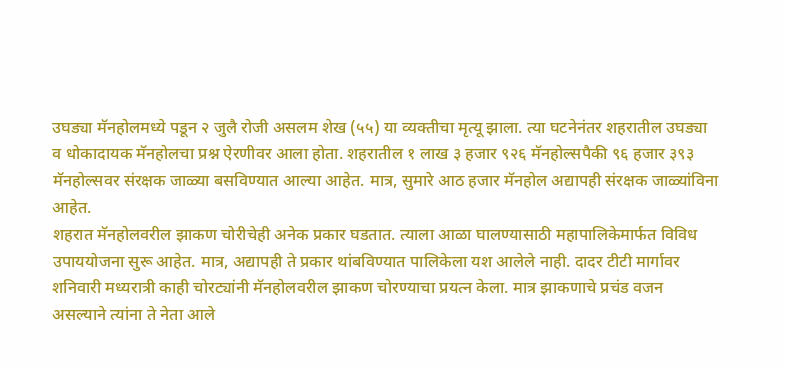उघड्या मॅनहोलमध्ये पडून २ जुलै रोजी असलम शेख (५५) या व्यक्तीचा मृत्यू झाला. त्या घटनेनंतर शहरातील उघड्या व धोकादायक मॅनहोलचा प्रश्न ऐरणीवर आला होता. शहरातील १ लाख ३ हजार ९२६ मॅनहोल्सपैकी ९६ हजार ३९३ मॅनहोल्सवर संरक्षक जाळ्या बसविण्यात आल्या आहेत. मात्र, सुमारे आठ हजार मॅनहोल अद्यापही संरक्षक जाळ्यांविना आहेत.
शहरात मॅनहोलवरील झाकण चोरीचेही अनेक प्रकार घडतात. त्याला आळा घालण्यासाठी महापालिकेमार्फत विविध उपाययोजना सुरू आहेत. मात्र, अद्यापही ते प्रकार थांबविण्यात पालिकेला यश आलेले नाही. दादर टीटी मार्गावर शनिवारी मध्यरात्री काही चोरट्यांनी मॅनहोलवरील झाकण चोरण्याचा प्रयत्न केला. मात्र झाकणाचे प्रचंड वजन असल्याने त्यांना ते नेता आले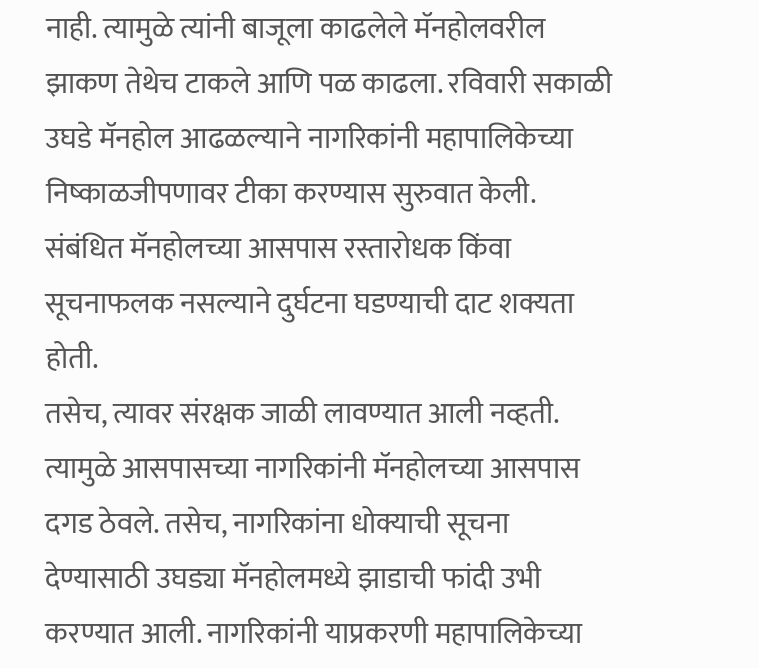नाही. त्यामुळे त्यांनी बाजूला काढलेले मॅनहोलवरील झाकण तेथेच टाकले आणि पळ काढला. रविवारी सकाळी उघडे मॅनहोल आढळल्याने नागरिकांनी महापालिकेच्या निष्काळजीपणावर टीका करण्यास सुरुवात केली. संबंधित मॅनहोलच्या आसपास रस्तारोधक किंवा सूचनाफलक नसल्याने दुर्घटना घडण्याची दाट शक्यता होती.
तसेच, त्यावर संरक्षक जाळी लावण्यात आली नव्हती. त्यामुळे आसपासच्या नागरिकांनी मॅनहोलच्या आसपास दगड ठेवले. तसेच, नागरिकांना धोक्याची सूचना देण्यासाठी उघड्या मॅनहोलमध्ये झाडाची फांदी उभी करण्यात आली. नागरिकांनी याप्रकरणी महापालिकेच्या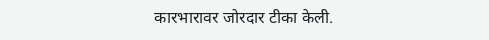कारभारावर जोरदार टीका केली.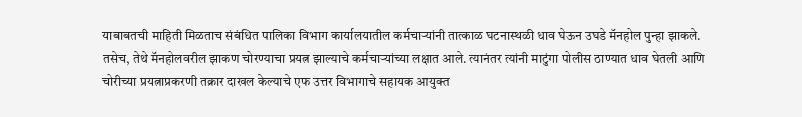याबाबतची माहिती मिळताच संबंधित पालिका विभाग कार्यालयातील कर्मचाऱ्यांनी तात्काळ घटनास्थळी धाव घेऊन उघडे मॅनहोल पुन्हा झाकले. तसेच, तेथे मॅनहोलवरील झाकण चोरण्याचा प्रयत्न झाल्याचे कर्मचाऱ्यांच्या लक्षात आले. त्यानंतर त्यांनी माटुंगा पोलीस ठाण्यात धाव घेतली आणि चोरीच्या प्रयत्नाप्रकरणी तक्रार दाखल केल्याचे एफ उत्तर विभागाचे सहायक आयुक्त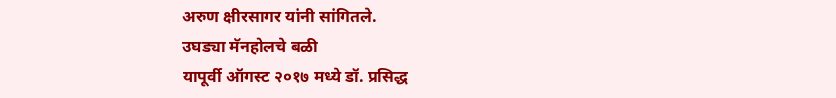अरुण क्षीरसागर यांनी सांगितले.
उघड्या मॅनहोलचे बळी
यापूर्वी ऑगस्ट २०१७ मध्ये डॉ. प्रसिद्ध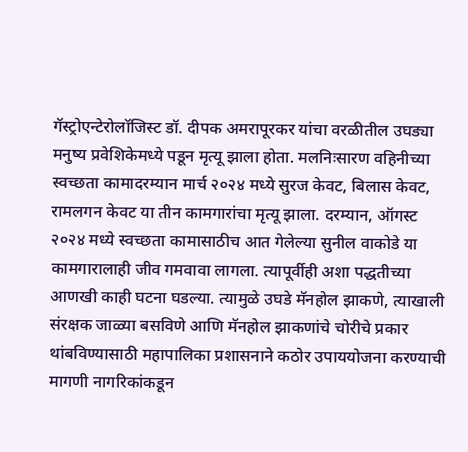गॅस्ट्रोएन्टेरोलॉजिस्ट डॉ. दीपक अमरापूरकर यांचा वरळीतील उघड्या मनुष्य प्रवेशिकेमध्ये पडून मृत्यू झाला होता. मलनिःसारण वहिनीच्या स्वच्छता कामादरम्यान मार्च २०२४ मध्ये सुरज केवट, बिलास केवट, रामलगन केवट या तीन कामगारांचा मृत्यू झाला. दरम्यान, ऑगस्ट २०२४ मध्ये स्वच्छता कामासाठीच आत गेलेल्या सुनील वाकोडे या कामगारालाही जीव गमवावा लागला. त्यापूर्वीही अशा पद्धतीच्या आणखी काही घटना घडल्या. त्यामुळे उघडे मॅनहोल झाकणे, त्याखाली संरक्षक जाळ्या बसविणे आणि मॅनहोल झाकणांचे चोरीचे प्रकार थांबविण्यासाठी महापालिका प्रशासनाने कठोर उपाययोजना करण्याची मागणी नागरिकांकडून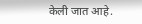केली जात आहे.